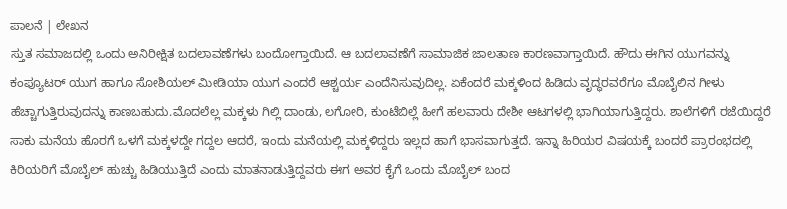ಪಾಲನೆ | ಲೇಖನ
ಸ್ತುತ ಸಮಾಜದಲ್ಲಿ ಒಂದು ಅನಿರೀಕ್ಷಿತ ಬದಲಾವಣೆಗಳು ಬಂದೋಗ್ತಾಯಿದೆ. ಆ ಬದಲಾವಣೆಗೆ ಸಾಮಾಜಿಕ ಜಾಲತಾಣ ಕಾರಣವಾಗ್ತಾಯಿದೆ. ಹೌದು ಈಗಿನ ಯುಗವನ್ನು ಕಂಪ್ಯೂಟರ್ ಯುಗ ಹಾಗೂ ಸೋಶಿಯಲ್ ಮೀಡಿಯಾ ಯುಗ ಎಂದರೆ ಆಶ್ಚರ್ಯ ಎಂದೆನಿಸುವುದಿಲ್ಲ. ಏಕೆಂದರೆ ಮಕ್ಕಳಿಂದ ಹಿಡಿದು ವೃದ್ಧರವರೆಗೂ ಮೊಬೈಲಿನ ಗೀಳು ಹೆಚ್ಚಾಗುತ್ತಿರುವುದನ್ನು ಕಾಣಬಹುದು.ಮೊದಲೆಲ್ಲ ಮಕ್ಕಳು ಗಿಲ್ಲಿ ದಾಂಡು, ಲಗೋರಿ, ಕುಂಟೆಬಿಲ್ಲೆ ಹೀಗೆ ಹಲವಾರು ದೇಶೀ ಆಟಗಳಲ್ಲಿ ಭಾಗಿಯಾಗುತ್ತಿದ್ದರು. ಶಾಲೆಗಳಿಗೆ ರಜೆಯಿದ್ದರೆ ಸಾಕು ಮನೆಯ ಹೊರಗೆ ಒಳಗೆ ಮಕ್ಕಳದ್ದೇ ಗದ್ದಲ ಆದರೆ, ಇಂದು ಮನೆಯಲ್ಲಿ ಮಕ್ಕಳಿದ್ದರು ಇಲ್ಲದ ಹಾಗೆ ಭಾಸವಾಗುತ್ತದೆ. ಇನ್ನಾ ಹಿರಿಯರ ವಿಷಯಕ್ಕೆ ಬಂದರೆ ಪ್ರಾರಂಭದಲ್ಲಿ ಕಿರಿಯರಿಗೆ ಮೊಬೈಲ್ ಹುಚ್ಚು ಹಿಡಿಯುತ್ತಿದೆ ಎಂದು ಮಾತನಾಡುತ್ತಿದ್ದವರು ಈಗ ಅವರ ಕೈಗೆ ಒಂದು ಮೊಬೈಲ್ ಬಂದ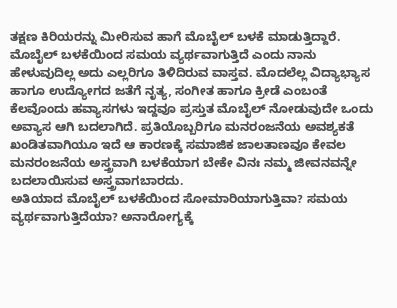ತಕ್ಷಣ ಕಿರಿಯರನ್ನು ಮೀರಿಸುವ ಹಾಗೆ ಮೊಬೈಲ್ ಬಳಕೆ ಮಾಡುತ್ತಿದ್ದಾರೆ.
ಮೊಬೈಲ್ ಬಳಕೆಯಿಂದ ಸಮಯ ವ್ಯರ್ಥವಾಗುತ್ತಿದೆ ಎಂದು ನಾನು ಹೇಳುವುದಿಲ್ಲ ಅದು ಎಲ್ಲರಿಗೂ ತಿಳಿದಿರುವ ವಾಸ್ತವ. ಮೊದಲೆಲ್ಲ ವಿದ್ಯಾಭ್ಯಾಸ ಹಾಗೂ ಉದ್ಯೋಗದ ಜತೆಗೆ ನೃತ್ಯ, ಸಂಗೀತ ಹಾಗೂ ಕ್ರೀಡೆ ಎಂಬಂತೆ ಕೆಲವೊಂದು ಹವ್ಯಾಸಗಳು ಇದ್ದವೂ ಪ್ರಸ್ತುತ ಮೊಬೈಲ್ ನೋಡುವುದೇ ಒಂದು ಅವ್ಯಾಸ ಆಗಿ ಬದಲಾಗಿದೆ. ಪ್ರತಿಯೊಬ್ಬರಿಗೂ ಮನರಂಜನೆಯ ಅವಶ್ಯಕತೆ ಖಂಡಿತವಾಗಿಯೂ ಇದೆ ಆ ಕಾರಣಕ್ಕೆ ಸಮಾಜಿಕ ಜಾಲತಾಣವೂ ಕೇವಲ ಮನರಂಜನೆಯ ಅಸ್ತ್ರವಾಗಿ ಬಳಕೆಯಾಗ ಬೇಕೇ ವಿನಃ ನಮ್ಮ ಜೀವನವನ್ನೇ ಬದಲಾಯಿಸುವ ಅಸ್ತ್ರವಾಗಬಾರದು.
ಅತಿಯಾದ ಮೊಬೈಲ್ ಬಳಕೆಯಿಂದ ಸೋಮಾರಿಯಾಗುತ್ತಿವಾ? ಸಮಯ ವ್ಯರ್ಥವಾಗುತ್ತಿದೆಯಾ? ಅನಾರೋಗ್ಯಕ್ಕೆ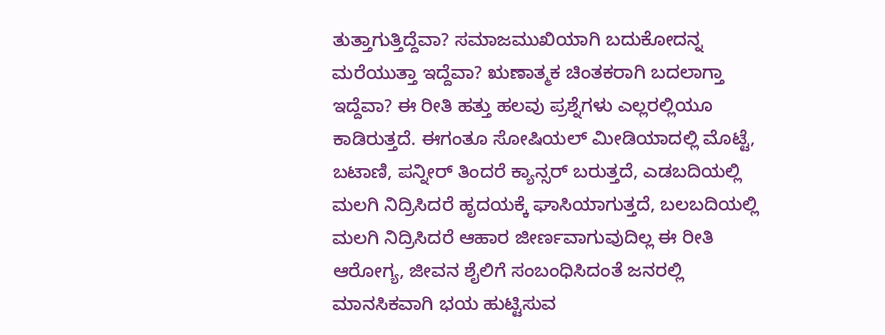ತುತ್ತಾಗುತ್ತಿದ್ದೆವಾ? ಸಮಾಜಮುಖಿಯಾಗಿ ಬದುಕೋದನ್ನ ಮರೆಯುತ್ತಾ ಇದ್ದೆವಾ? ಋಣಾತ್ಮಕ ಚಿಂತಕರಾಗಿ ಬದಲಾಗ್ತಾ ಇದ್ದೆವಾ? ಈ ರೀತಿ ಹತ್ತು ಹಲವು ಪ್ರಶ್ನೆಗಳು ಎಲ್ಲರಲ್ಲಿಯೂ ಕಾಡಿರುತ್ತದೆ. ಈಗಂತೂ ಸೋಷಿಯಲ್ ಮೀಡಿಯಾದಲ್ಲಿ ಮೊಟ್ಟೆ, ಬಟಾಣಿ, ಪನ್ನೀರ್ ತಿಂದರೆ ಕ್ಯಾನ್ಸರ್ ಬರುತ್ತದೆ, ಎಡಬದಿಯಲ್ಲಿ ಮಲಗಿ ನಿದ್ರಿಸಿದರೆ ಹೃದಯಕ್ಕೆ ಘಾಸಿಯಾಗುತ್ತದೆ, ಬಲಬದಿಯಲ್ಲಿ ಮಲಗಿ ನಿದ್ರಿಸಿದರೆ ಆಹಾರ ಜೀರ್ಣವಾಗುವುದಿಲ್ಲ ಈ ರೀತಿ ಆರೋಗ್ಯ, ಜೀವನ ಶೈಲಿಗೆ ಸಂಬಂಧಿಸಿದಂತೆ ಜನರಲ್ಲಿ ಮಾನಸಿಕವಾಗಿ ಭಯ ಹುಟ್ಟಿಸುವ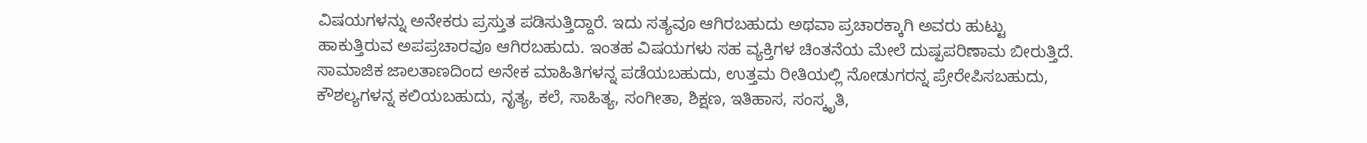ವಿಷಯಗಳನ್ನು ಅನೇಕರು ಪ್ರಸ್ತುತ ಪಡಿಸುತ್ತಿದ್ದಾರೆ. ಇದು ಸತ್ಯವೂ ಆಗಿರಬಹುದು ಅಥವಾ ಪ್ರಚಾರಕ್ಕಾಗಿ ಅವರು ಹುಟ್ಟು ಹಾಕುತ್ತಿರುವ ಅಪಪ್ರಚಾರವೂ ಆಗಿರಬಹುದು. ಇಂತಹ ವಿಷಯಗಳು ಸಹ ವ್ಯಕ್ತಿಗಳ ಚಿಂತನೆಯ ಮೇಲೆ ದುಷ್ಪಪರಿಣಾಮ ಬೀರುತ್ತಿದೆ.
ಸಾಮಾಜಿಕ ಜಾಲತಾಣದಿಂದ ಅನೇಕ ಮಾಹಿತಿಗಳನ್ನ ಪಡೆಯಬಹುದು, ಉತ್ತಮ ರೀತಿಯಲ್ಲಿ ನೋಡುಗರನ್ನ ಪ್ರೇರೇಪಿಸಬಹುದು, ಕೌಶಲ್ಯಗಳನ್ನ ಕಲಿಯಬಹುದು, ನೃತ್ಯ, ಕಲೆ, ಸಾಹಿತ್ಯ, ಸಂಗೀತಾ, ಶಿಕ್ಷಣ, ಇತಿಹಾಸ, ಸಂಸ್ಕೃತಿ,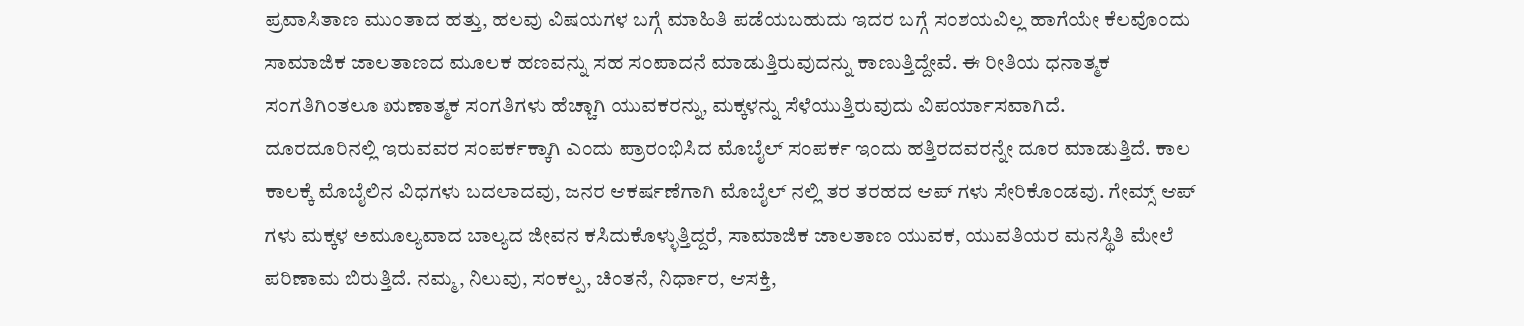ಪ್ರವಾಸಿತಾಣ ಮುಂತಾದ ಹತ್ತು, ಹಲವು ವಿಷಯಗಳ ಬಗ್ಗೆ ಮಾಹಿತಿ ಪಡೆಯಬಹುದು ಇದರ ಬಗ್ಗೆ ಸಂಶಯವಿಲ್ಲ ಹಾಗೆಯೇ ಕೆಲವೊಂದು ಸಾಮಾಜಿಕ ಜಾಲತಾಣದ ಮೂಲಕ ಹಣವನ್ನು ಸಹ ಸಂಪಾದನೆ ಮಾಡುತ್ತಿರುವುದನ್ನು ಕಾಣುತ್ತಿದ್ದೇವೆ. ಈ ರೀತಿಯ ಧನಾತ್ಮಕ ಸಂಗತಿಗಿಂತಲೂ ಋಣಾತ್ಮಕ ಸಂಗತಿಗಳು ಹೆಚ್ಚಾಗಿ ಯುವಕರನ್ನು, ಮಕ್ಕಳನ್ನು ಸೆಳೆಯುತ್ತಿರುವುದು ವಿಪರ್ಯಾಸವಾಗಿದೆ.
ದೂರದೂರಿನಲ್ಲಿ ಇರುವವರ ಸಂಪರ್ಕಕ್ಕಾಗಿ ಎಂದು ಪ್ರಾರಂಭಿಸಿದ ಮೊಬೈಲ್ ಸಂಪರ್ಕ ಇಂದು ಹತ್ತಿರದವರನ್ನೇ ದೂರ ಮಾಡುತ್ತಿದೆ. ಕಾಲ ಕಾಲಕ್ಕೆ ಮೊಬೈಲಿನ ವಿಧಗಳು ಬದಲಾದವು, ಜನರ ಆಕರ್ಷಣೆಗಾಗಿ ಮೊಬೈಲ್ ನಲ್ಲಿ ತರ ತರಹದ ಆಪ್ ಗಳು ಸೇರಿಕೊಂಡವು. ಗೇಮ್ಸ್ ಆಪ್ ಗಳು ಮಕ್ಕಳ ಅಮೂಲ್ಯವಾದ ಬಾಲ್ಯದ ಜೀವನ ಕಸಿದುಕೊಳ್ಳುತ್ತಿದ್ದರೆ, ಸಾಮಾಜಿಕ ಜಾಲತಾಣ ಯುವಕ, ಯುವತಿಯರ ಮನಸ್ಥಿತಿ ಮೇಲೆ ಪರಿಣಾಮ ಬಿರುತ್ತಿದೆ. ನಮ್ಮ, ನಿಲುವು, ಸಂಕಲ್ಪ, ಚಿಂತನೆ, ನಿರ್ಧಾರ, ಆಸಕ್ತಿ,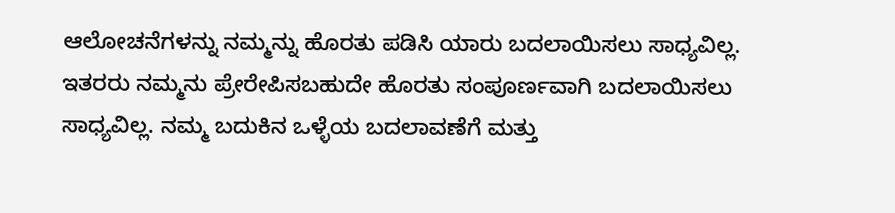ಆಲೋಚನೆಗಳನ್ನು ನಮ್ಮನ್ನು ಹೊರತು ಪಡಿಸಿ ಯಾರು ಬದಲಾಯಿಸಲು ಸಾಧ್ಯವಿಲ್ಲ. ಇತರರು ನಮ್ಮನು ಪ್ರೇರೇಪಿಸಬಹುದೇ ಹೊರತು ಸಂಪೂರ್ಣವಾಗಿ ಬದಲಾಯಿಸಲು ಸಾಧ್ಯವಿಲ್ಲ. ನಮ್ಮ ಬದುಕಿನ ಒಳ್ಳೆಯ ಬದಲಾವಣೆಗೆ ಮತ್ತು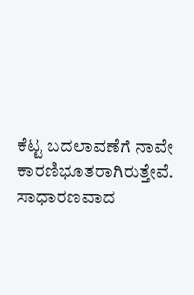ಕೆಟ್ಟ ಬದಲಾವಣೆಗೆ ನಾವೇ ಕಾರಣಿಭೂತರಾಗಿರುತ್ತೇವೆ. ಸಾಧಾರಣವಾದ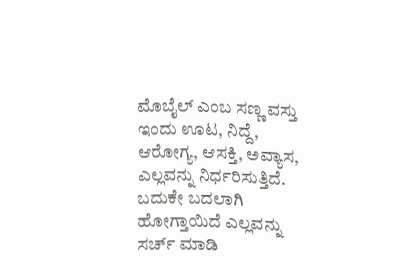ಮೊಬೈಲ್ ಎಂಬ ಸಣ್ಣ ವಸ್ತು ಇಂದು ಊಟ, ನಿದ್ದೆ, ಆರೋಗ್ಯ, ಆಸಕ್ತಿ, ಅವ್ಯಾಸ, ಎಲ್ಲವನ್ನು ನಿರ್ಧರಿಸುತ್ತಿದೆ. ಬದುಕೇ ಬದಲಾಗಿ ಹೋಗ್ತಾಯಿದೆ ಎಲ್ಲವನ್ನು ಸರ್ಚ್ ಮಾಡಿ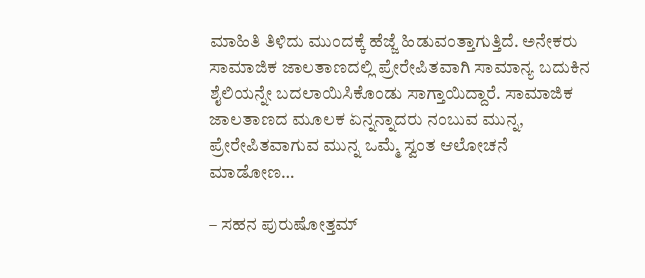ಮಾಹಿತಿ ತಿಳಿದು ಮುಂದಕ್ಕೆ ಹೆಜ್ಜೆ ಹಿಡುವಂತ್ತಾಗುತ್ತಿದೆ. ಅನೇಕರು ಸಾಮಾಜಿಕ ಜಾಲತಾಣದಲ್ಲಿ ಪ್ರೇರೇಪಿತವಾಗಿ ಸಾಮಾನ್ಯ ಬದುಕಿನ ಶೈಲಿಯನ್ನೇ ಬದಲಾಯಿಸಿಕೊಂಡು ಸಾಗ್ತಾಯಿದ್ದಾರೆ. ಸಾಮಾಜಿಕ ಜಾಲತಾಣದ ಮೂಲಕ ಏನ್ನನ್ನಾದರು ನಂಬುವ ಮುನ್ನ, ಪ್ರೇರೇಪಿತವಾಗುವ ಮುನ್ನ ಒಮ್ಮೆ ಸ್ವಂತ ಆಲೋಚನೆ ಮಾಡೋಣ…

– ಸಹನ ಪುರುಷೋತ್ತಮ್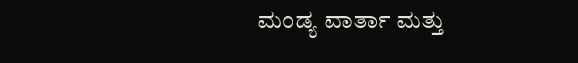ಮಂಡ್ಯ ವಾರ್ತಾ ಮತ್ತು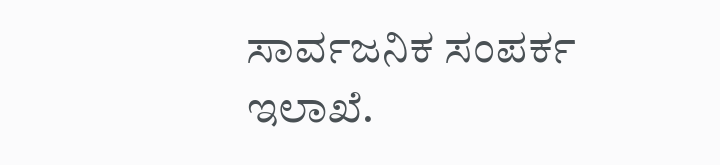ಸಾರ್ವಜನಿಕ ಸಂಪರ್ಕ ಇಲಾಖೆ.